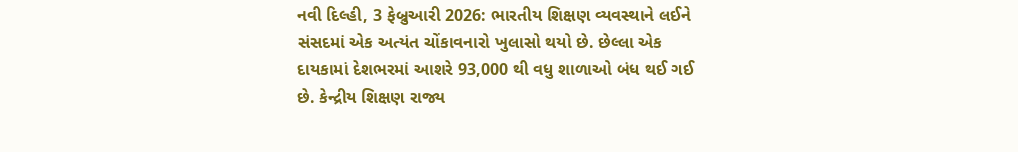નવી દિલ્હી, 3 ફેબ્રુઆરી 2026: ભારતીય શિક્ષણ વ્યવસ્થાને લઈને સંસદમાં એક અત્યંત ચોંકાવનારો ખુલાસો થયો છે. છેલ્લા એક દાયકામાં દેશભરમાં આશરે 93,000 થી વધુ શાળાઓ બંધ થઈ ગઈ છે. કેન્દ્રીય શિક્ષણ રાજ્ય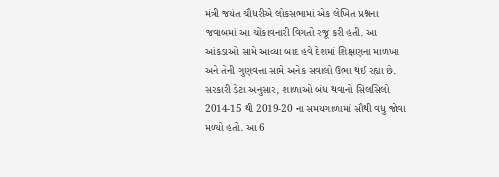મંત્રી જયંત ચૌધરીએ લોકસભામાં એક લેખિત પ્રશ્નના જવાબમાં આ ચોંકાવનારી વિગતો રજૂ કરી હતી. આ આંકડાઓ સામે આવ્યા બાદ હવે દેશમાં શિક્ષણના માળખા અને તેની ગુણવત્તા સામે અનેક સવાલો ઉભા થઈ રહ્યા છે.
સરકારી ડેટા અનુસાર, શાળાઓ બંધ થવાનો સિલસિલો 2014-15 થી 2019-20 ના સમયગાળામાં સૌથી વધુ જોવા મળ્યો હતો. આ 6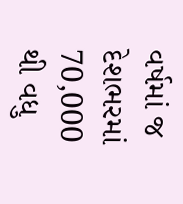વર્ષમાં જ દેશભરમાં 70,000 થી વધુ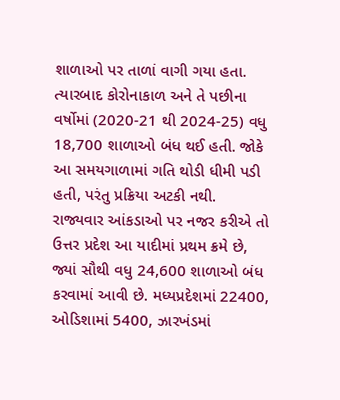શાળાઓ પર તાળાં વાગી ગયા હતા. ત્યારબાદ કોરોનાકાળ અને તે પછીના વર્ષોમાં (2020-21 થી 2024-25) વધુ 18,700 શાળાઓ બંધ થઈ હતી. જોકે આ સમયગાળામાં ગતિ થોડી ધીમી પડી હતી, પરંતુ પ્રક્રિયા અટકી નથી.
રાજ્યવાર આંકડાઓ પર નજર કરીએ તો ઉત્તર પ્રદેશ આ યાદીમાં પ્રથમ ક્રમે છે, જ્યાં સૌથી વધુ 24,600 શાળાઓ બંધ કરવામાં આવી છે. મધ્યપ્રદેશમાં 22400, ઓડિશામાં 5400, ઝારખંડમાં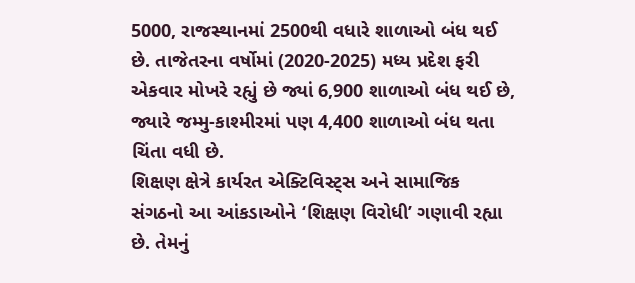5000, રાજસ્થાનમાં 2500થી વધારે શાળાઓ બંધ થઈ છે. તાજેતરના વર્ષોમાં (2020-2025) મધ્ય પ્રદેશ ફરી એકવાર મોખરે રહ્યું છે જ્યાં 6,900 શાળાઓ બંધ થઈ છે, જ્યારે જમ્મુ-કાશ્મીરમાં પણ 4,400 શાળાઓ બંધ થતા ચિંતા વધી છે.
શિક્ષણ ક્ષેત્રે કાર્યરત એક્ટિવિસ્ટ્સ અને સામાજિક સંગઠનો આ આંકડાઓને ‘શિક્ષણ વિરોધી’ ગણાવી રહ્યા છે. તેમનું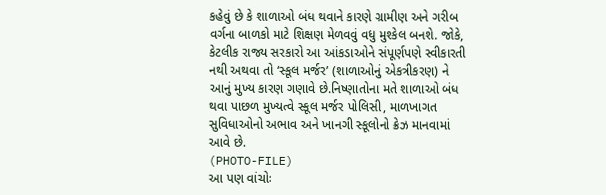કહેવું છે કે શાળાઓ બંધ થવાને કારણે ગ્રામીણ અને ગરીબ વર્ગના બાળકો માટે શિક્ષણ મેળવવું વધુ મુશ્કેલ બનશે. જોકે, કેટલીક રાજ્ય સરકારો આ આંકડાઓને સંપૂર્ણપણે સ્વીકારતી નથી અથવા તો ‘સ્કૂલ મર્જર’ (શાળાઓનું એકત્રીકરણ) ને આનું મુખ્ય કારણ ગણાવે છે.નિષ્ણાતોના મતે શાળાઓ બંધ થવા પાછળ મુખ્યત્વે સ્કૂલ મર્જર પોલિસી, માળખાગત સુવિધાઓનો અભાવ અને ખાનગી સ્કૂલોનો ક્રેઝ માનવામાં આવે છે.
(PHOTO-FILE)
આ પણ વાંચોઃ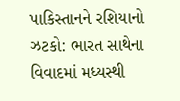પાકિસ્તાનને રશિયાનો ઝટકો: ભારત સાથેના વિવાદમાં મધ્યસ્થી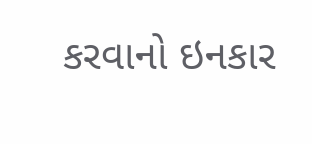કરવાનો ઇનકાર